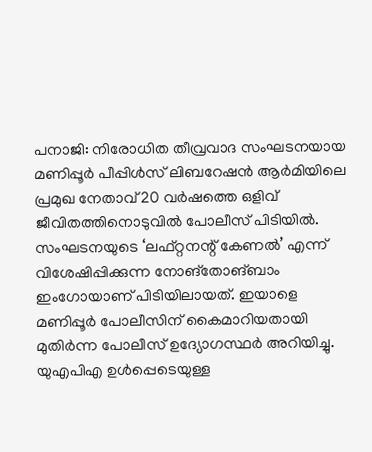പനാജി: നിരോധിത തീവ്രവാദ സംഘടനയായ മണിപ്പൂർ പീപ്പിൾസ് ലിബറേഷൻ ആർമിയിലെ പ്രമുഖ നേതാവ് 20 വർഷത്തെ ഒളിവ് ജീവിതത്തിനൊടുവിൽ പോലീസ് പിടിയിൽ. സംഘടനയുടെ ‘ലഫ്റ്റനന്റ് കേണൽ’ എന്ന് വിശേഷിപ്പിക്കുന്ന നോങ്തോങ്ബാം ഇംഗോയാണ് പിടിയിലായത്. ഇയാളെ മണിപ്പൂർ പോലീസിന് കൈമാറിയതായി മുതിർന്ന പോലീസ് ഉദ്യോഗസ്ഥർ അറിയിച്ചു. യുഎപിഎ ഉൾപ്പെടെയുള്ള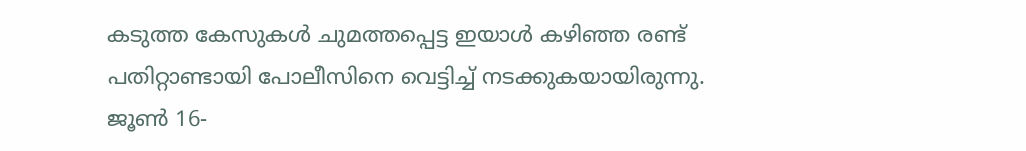കടുത്ത കേസുകൾ ചുമത്തപ്പെട്ട ഇയാൾ കഴിഞ്ഞ രണ്ട് പതിറ്റാണ്ടായി പോലീസിനെ വെട്ടിച്ച് നടക്കുകയായിരുന്നു. ജൂൺ 16-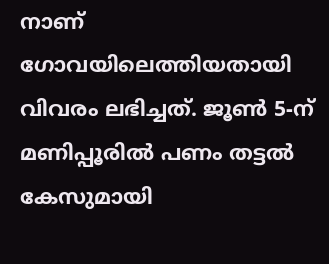നാണ് ഗോവയിലെത്തിയതായി വിവരം ലഭിച്ചത്. ജൂൺ 5-ന് മണിപ്പൂരിൽ പണം തട്ടൽ കേസുമായി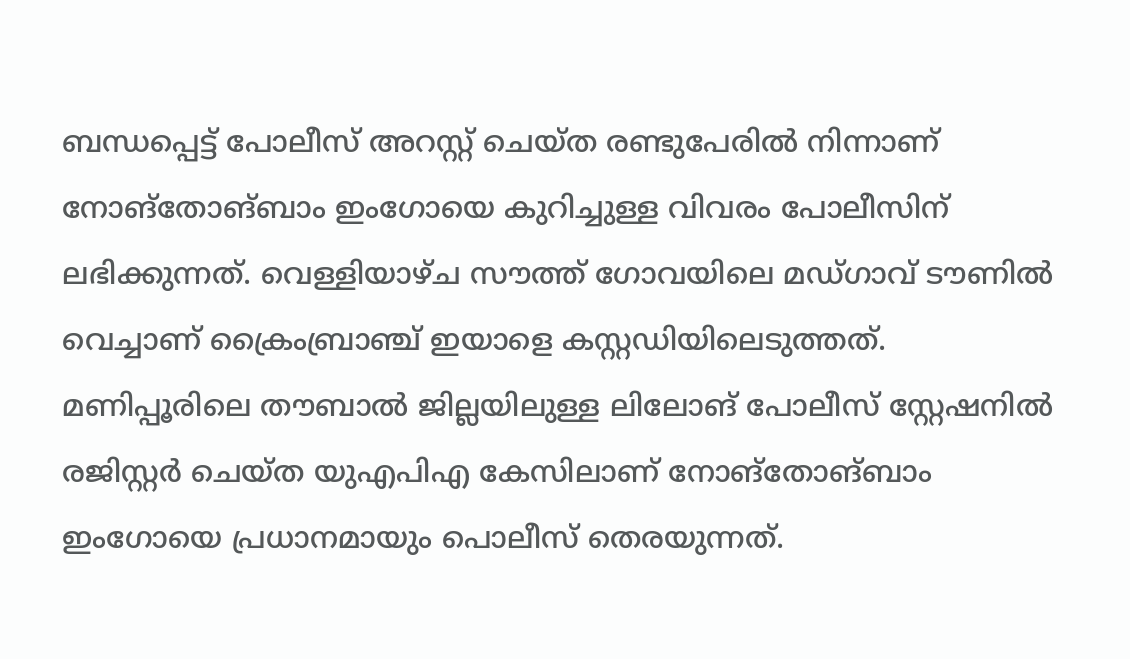ബന്ധപ്പെട്ട് പോലീസ് അറസ്റ്റ് ചെയ്ത രണ്ടുപേരിൽ നിന്നാണ് നോങ്തോങ്ബാം ഇംഗോയെ കുറിച്ചുള്ള വിവരം പോലീസിന് ലഭിക്കുന്നത്. വെള്ളിയാഴ്ച സൗത്ത് ഗോവയിലെ മഡ്ഗാവ് ടൗണിൽ വെച്ചാണ് ക്രൈംബ്രാഞ്ച് ഇയാളെ കസ്റ്റഡിയിലെടുത്തത്.
മണിപ്പൂരിലെ തൗബാൽ ജില്ലയിലുള്ള ലിലോങ് പോലീസ് സ്റ്റേഷനിൽ രജിസ്റ്റർ ചെയ്ത യുഎപിഎ കേസിലാണ് നോങ്തോങ്ബാം ഇംഗോയെ പ്രധാനമായും പൊലീസ് തെരയുന്നത്.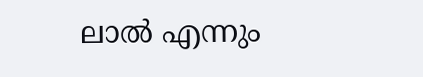ലാൽ എന്നും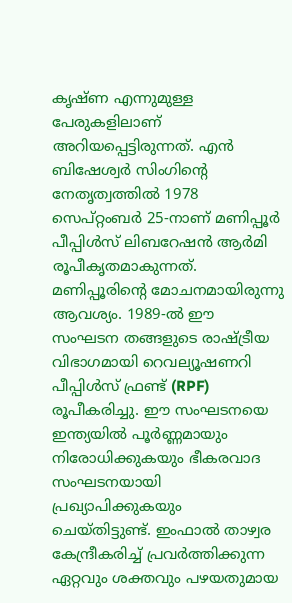കൃഷ്ണ എന്നുമുള്ള പേരുകളിലാണ് അറിയപ്പെട്ടിരുന്നത്. എൻ ബിഷേശ്വർ സിംഗിന്റെ നേതൃത്വത്തിൽ 1978 സെപ്റ്റംബർ 25-നാണ് മണിപ്പൂർ പീപ്പിൾസ് ലിബറേഷൻ ആർമി രൂപീകൃതമാകുന്നത്. മണിപ്പൂരിന്റെ മോചനമായിരുന്നു ആവശ്യം. 1989-ൽ ഈ സംഘടന തങ്ങളുടെ രാഷ്ട്രീയ വിഭാഗമായി റെവല്യൂഷണറി പീപ്പിൾസ് ഫ്രണ്ട് (RPF) രൂപീകരിച്ചു. ഈ സംഘടനയെ ഇന്ത്യയിൽ പൂർണ്ണമായും നിരോധിക്കുകയും ഭീകരവാദ സംഘടനയായി പ്രഖ്യാപിക്കുകയും ചെയ്തിട്ടുണ്ട്. ഇംഫാൽ താഴ്വര കേന്ദ്രീകരിച്ച് പ്രവർത്തിക്കുന്ന ഏറ്റവും ശക്തവും പഴയതുമായ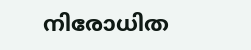നിരോധിത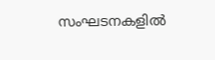സംഘടനകളിൽ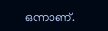ഒന്നാണ്.